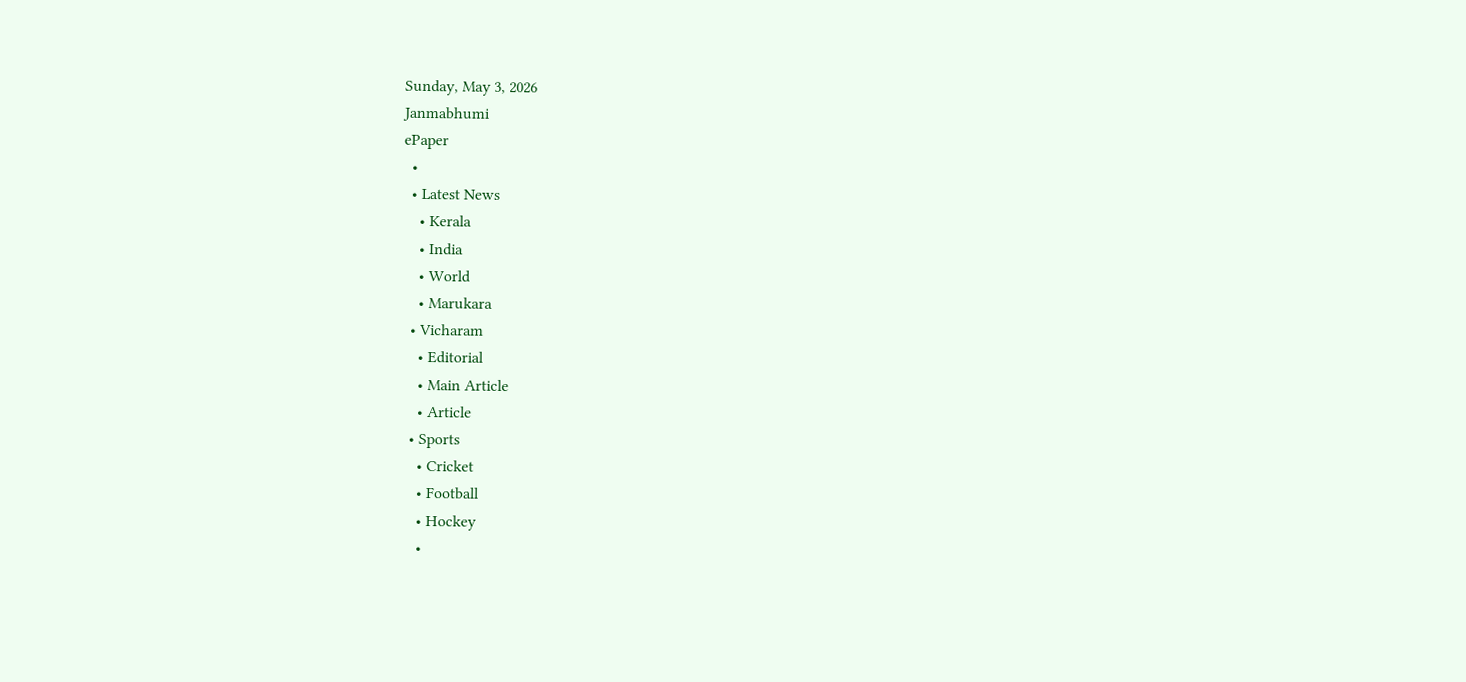Sunday, May 3, 2026
Janmabhumi
ePaper
  •
  • Latest News
    • Kerala
    • India
    • World
    • Marukara
  • Vicharam
    • Editorial
    • Main Article
    • Article
  • Sports
    • Cricket
    • Football
    • Hockey
    •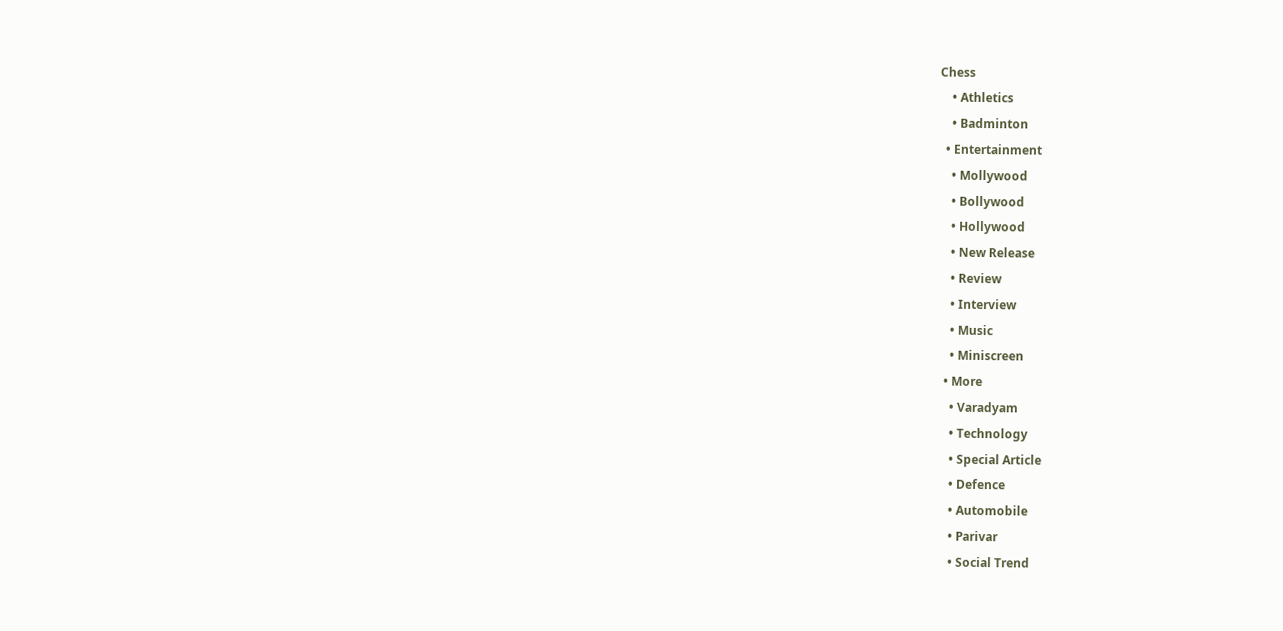Chess
    • Athletics
    • Badminton
  • Entertainment
    • Mollywood
    • Bollywood
    • Hollywood
    • New Release
    • Review
    • Interview
    • Music
    • Miniscreen
  • More
    • Varadyam
    • Technology
    • Special Article
    • Defence
    • Automobile
    • Parivar
    • Social Trend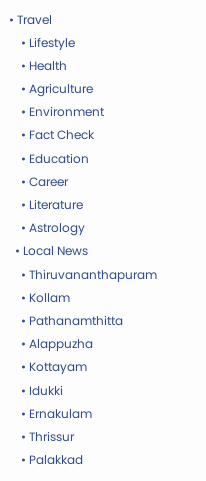• Travel
    • Lifestyle
    • Health
    • Agriculture
    • Environment
    • Fact Check
    • Education
    • Career
    • Literature
    • Astrology
  • Local News
    • Thiruvananthapuram
    • Kollam
    • Pathanamthitta
    • Alappuzha
    • Kottayam
    • Idukki
    • Ernakulam
    • Thrissur
    • Palakkad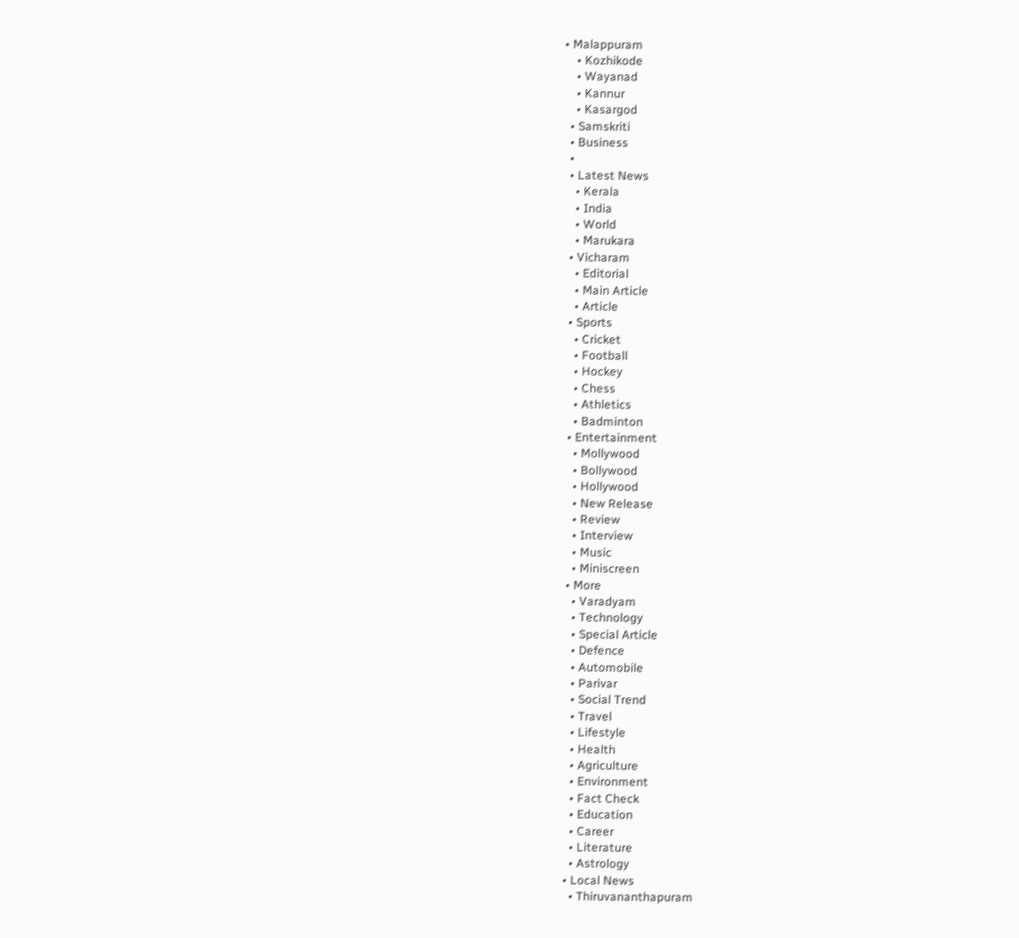• Malappuram
    • Kozhikode
    • Wayanad
    • Kannur
    • Kasargod
  • Samskriti
  • Business
  •
  • Latest News
    • Kerala
    • India
    • World
    • Marukara
  • Vicharam
    • Editorial
    • Main Article
    • Article
  • Sports
    • Cricket
    • Football
    • Hockey
    • Chess
    • Athletics
    • Badminton
  • Entertainment
    • Mollywood
    • Bollywood
    • Hollywood
    • New Release
    • Review
    • Interview
    • Music
    • Miniscreen
  • More
    • Varadyam
    • Technology
    • Special Article
    • Defence
    • Automobile
    • Parivar
    • Social Trend
    • Travel
    • Lifestyle
    • Health
    • Agriculture
    • Environment
    • Fact Check
    • Education
    • Career
    • Literature
    • Astrology
  • Local News
    • Thiruvananthapuram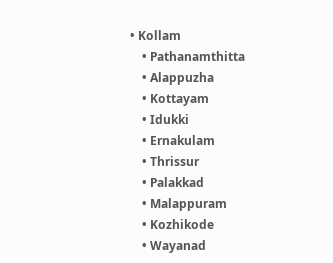• Kollam
    • Pathanamthitta
    • Alappuzha
    • Kottayam
    • Idukki
    • Ernakulam
    • Thrissur
    • Palakkad
    • Malappuram
    • Kozhikode
    • Wayanad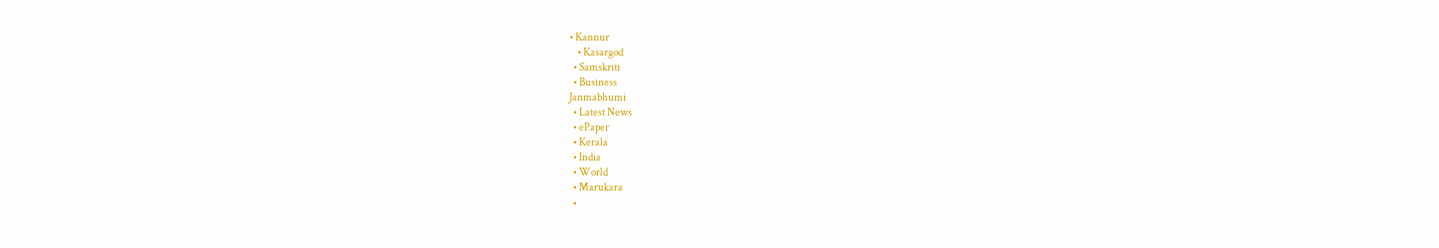• Kannur
    • Kasargod
  • Samskriti
  • Business
Janmabhumi
  • Latest News
  • ePaper
  • Kerala
  • India
  • World
  • Marukara
  •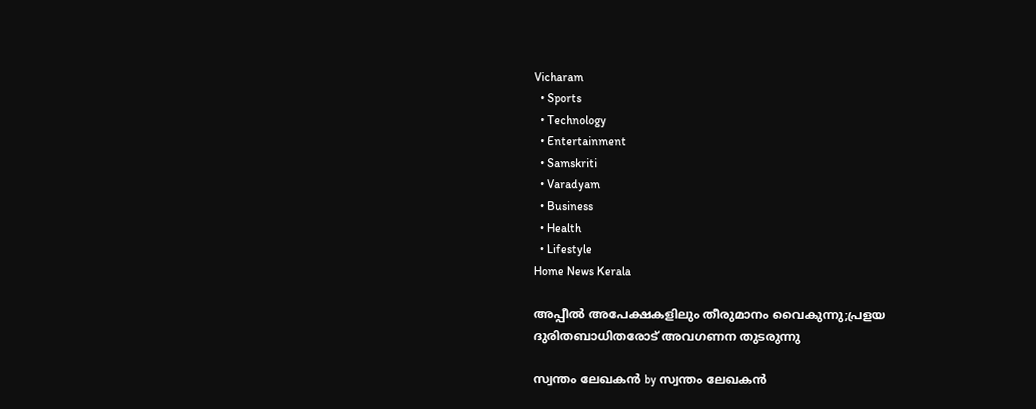Vicharam
  • Sports
  • Technology
  • Entertainment
  • Samskriti
  • Varadyam
  • Business
  • Health
  • Lifestyle
Home News Kerala

അപ്പീല്‍ അപേക്ഷകളിലും തീരുമാനം വൈകുന്നു;പ്രളയ ദുരിതബാധിതരോട് അവഗണന തുടരുന്നു

സ്വന്തം ലേഖകന്‍ by സ്വന്തം ലേഖകന്‍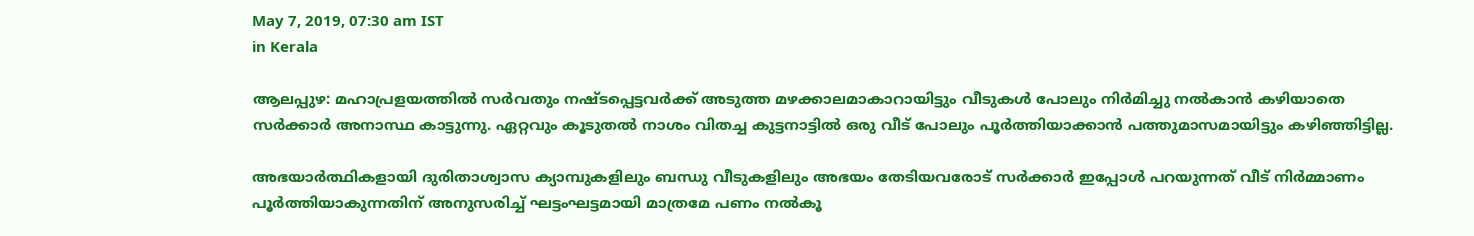May 7, 2019, 07:30 am IST
in Kerala

ആലപ്പുഴ: മഹാപ്രളയത്തില്‍ സര്‍വതും നഷ്ടപ്പെട്ടവര്‍ക്ക് അടുത്ത മഴക്കാലമാകാറായിട്ടും വീടുകള്‍ പോലും നിര്‍മിച്ചു നല്‍കാന്‍ കഴിയാതെ സര്‍ക്കാര്‍ അനാസ്ഥ കാട്ടുന്നു. ഏറ്റവും കൂടുതല്‍ നാശം വിതച്ച കുട്ടനാട്ടില്‍ ഒരു വീട് പോലും പൂര്‍ത്തിയാക്കാന്‍ പത്തുമാസമായിട്ടും കഴിഞ്ഞിട്ടില്ല.

അഭയാര്‍ത്ഥികളായി ദുരിതാശ്വാസ ക്യാമ്പുകളിലും ബന്ധു വീടുകളിലും അഭയം തേടിയവരോട് സര്‍ക്കാര്‍ ഇപ്പോള്‍ പറയുന്നത് വീട് നിര്‍മ്മാണം പൂര്‍ത്തിയാകുന്നതിന് അനുസരിച്ച് ഘട്ടംഘട്ടമായി മാത്രമേ പണം നല്‍കൂ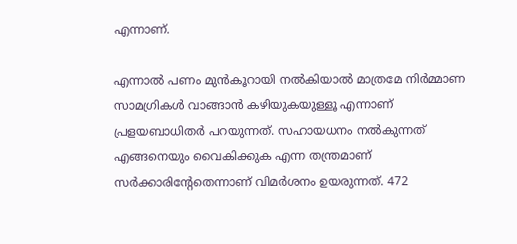എന്നാണ്.

എന്നാല്‍ പണം മുന്‍കൂറായി നല്‍കിയാല്‍ മാത്രമേ നിര്‍മ്മാണ സാമഗ്രികള്‍ വാങ്ങാന്‍ കഴിയുകയുള്ളൂ എന്നാണ് പ്രളയബാധിതര്‍ പറയുന്നത്. സഹായധനം നല്‍കുന്നത് എങ്ങനെയും വൈകിക്കുക എന്ന തന്ത്രമാണ് സര്‍ക്കാരിന്റേതെന്നാണ് വിമര്‍ശനം ഉയരുന്നത്. 472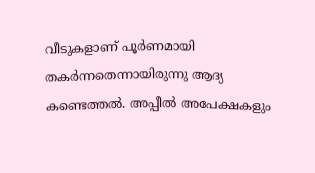വീടുകളാണ് പൂര്‍ണമായി തകര്‍ന്നതെന്നായിരുന്നു ആദ്യ കണ്ടെത്തല്‍. അപ്പീല്‍ അപേക്ഷകളും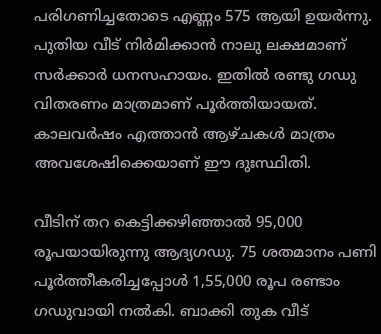പരിഗണിച്ചതോടെ എണ്ണം 575 ആയി ഉയര്‍ന്നു. പുതിയ വീട് നിര്‍മിക്കാന്‍ നാലു ലക്ഷമാണ് സര്‍ക്കാര്‍ ധനസഹായം. ഇതില്‍ രണ്ടു ഗഡു വിതരണം മാത്രമാണ് പൂര്‍ത്തിയായത്. കാലവര്‍ഷം എത്താന്‍ ആഴ്ചകള്‍ മാത്രം അവശേഷിക്കെയാണ് ഈ ദുഃസ്ഥിതി.

വീടിന് തറ കെട്ടിക്കഴിഞ്ഞാല്‍ 95,000 രൂപയായിരുന്നു ആദ്യഗഡു. 75 ശതമാനം പണി പൂര്‍ത്തീകരിച്ചപ്പോള്‍ 1,55,000 രൂപ രണ്ടാം ഗഡുവായി നല്‍കി. ബാക്കി തുക വീട്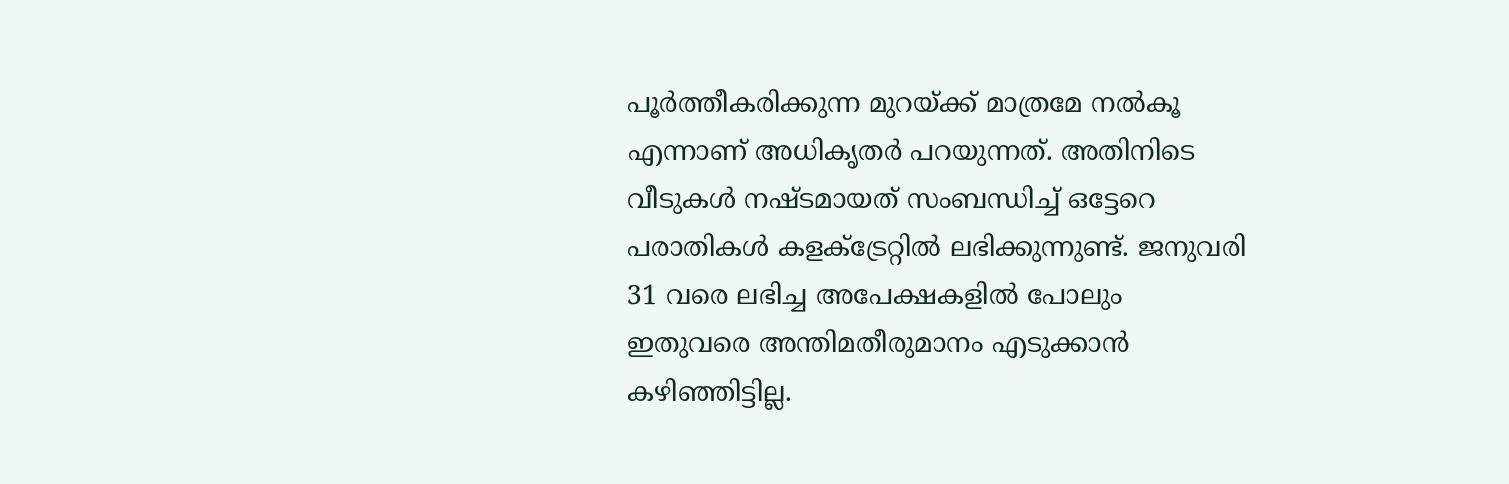പൂര്‍ത്തീകരിക്കുന്ന മുറയ്‌ക്ക് മാത്രമേ നല്‍കൂ എന്നാണ് അധികൃതര്‍ പറയുന്നത്. അതിനിടെ  വീടുകള്‍ നഷ്ടമായത് സംബന്ധിച്ച് ഒട്ടേറെ പരാതികള്‍ കളക്‌ട്രേറ്റില്‍ ലഭിക്കുന്നുണ്ട്. ജനുവരി 31 വരെ ലഭിച്ച അപേക്ഷകളില്‍ പോലും ഇതുവരെ അന്തിമതീരുമാനം എടുക്കാന്‍ കഴിഞ്ഞിട്ടില്ല.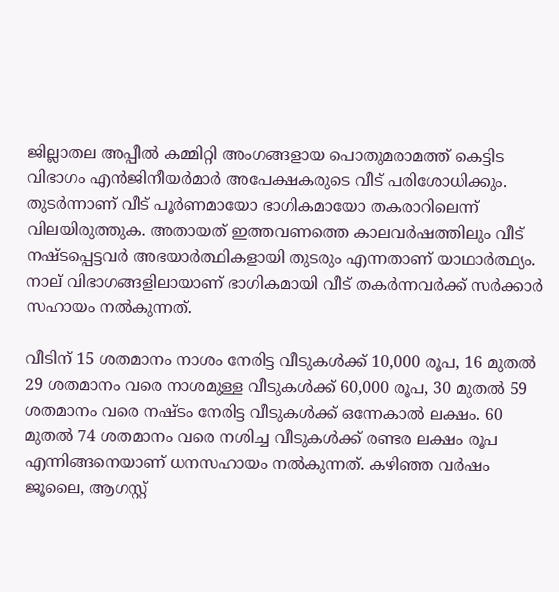ജില്ലാതല അപ്പീല്‍ കമ്മിറ്റി അംഗങ്ങളായ പൊതുമരാമത്ത് കെട്ടിട വിഭാഗം എന്‍ജിനീയര്‍മാര്‍ അപേക്ഷകരുടെ വീട് പരിശോധിക്കും. തുടര്‍ന്നാണ് വീട് പൂര്‍ണമായോ ഭാഗികമായോ തകരാറിലെന്ന് വിലയിരുത്തുക. അതായത് ഇത്തവണത്തെ കാലവര്‍ഷത്തിലും വീട് നഷ്ടപ്പെട്ടവര്‍ അഭയാര്‍ത്ഥികളായി തുടരും എന്നതാണ് യാഥാര്‍ത്ഥ്യം. നാല് വിഭാഗങ്ങളിലായാണ് ഭാഗികമായി വീട് തകര്‍ന്നവര്‍ക്ക് സര്‍ക്കാര്‍ സഹായം നല്‍കുന്നത്.

വീടിന് 15 ശതമാനം നാശം നേരിട്ട വീടുകള്‍ക്ക് 10,000 രൂപ, 16 മുതല്‍ 29 ശതമാനം വരെ നാശമുള്ള വീടുകള്‍ക്ക് 60,000 രൂപ, 30 മുതല്‍ 59 ശതമാനം വരെ നഷ്ടം നേരിട്ട വീടുകള്‍ക്ക് ഒന്നേകാല്‍ ലക്ഷം. 60 മുതല്‍ 74 ശതമാനം വരെ നശിച്ച വീടുകള്‍ക്ക് രണ്ടര ലക്ഷം രൂപ എന്നിങ്ങനെയാണ് ധനസഹായം നല്‍കുന്നത്. കഴിഞ്ഞ വര്‍ഷം ജൂലൈ, ആഗസ്റ്റ്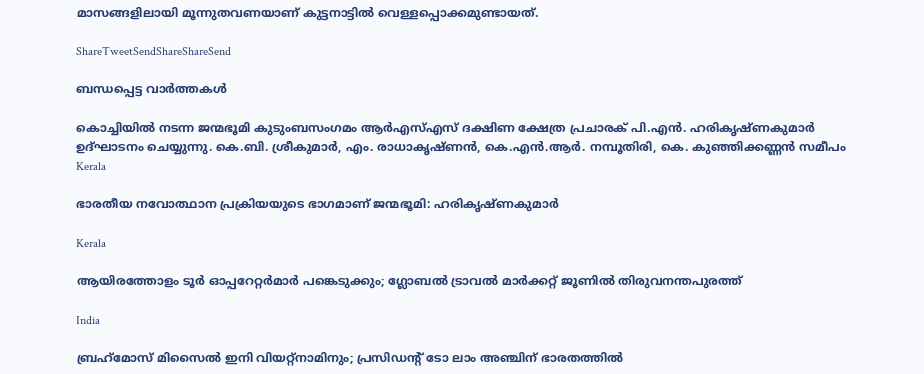മാസങ്ങളിലായി മൂന്നുതവണയാണ് കുട്ടനാട്ടില്‍ വെള്ളപ്പൊക്കമുണ്ടായത്.

ShareTweetSendShareShareSend

ബന്ധപ്പെട്ട വാര്‍ത്തകള്‍

കൊച്ചിയില്‍ നടന്ന ജന്മഭൂമി കുടുംബസംഗമം ആര്‍എസ്എസ് ദക്ഷിണ ക്ഷേത്ര പ്രചാരക് പി.എന്‍. ഹരികൃഷ്ണകുമാര്‍ ഉദ്ഘാടനം ചെയ്യുന്നു. കെ.ബി. ശ്രീകുമാര്‍, എം. രാധാകൃഷ്ണന്‍, കെ.എന്‍.ആര്‍. നമ്പൂതിരി, കെ. കുഞ്ഞിക്കണ്ണന്‍ സമീപം
Kerala

ഭാരതീയ നവോത്ഥാന പ്രക്രിയയുടെ ഭാഗമാണ് ജന്മഭൂമി: ഹരികൃഷ്ണകുമാര്‍

Kerala

ആയിരത്തോളം ടൂര്‍ ഓപ്പറേറ്റര്‍മാര്‍ പങ്കെടുക്കും; ഗ്ലോബല്‍ ട്രാവല്‍ മാര്‍ക്കറ്റ് ജൂണില്‍ തിരുവനന്തപുരത്ത്

India

ബ്രഹ്‌മോസ് മിസൈല്‍ ഇനി വിയറ്റ്‌നാമിനും; പ്രസിഡന്റ് ടോ ലാം അഞ്ചിന് ഭാരതത്തില്‍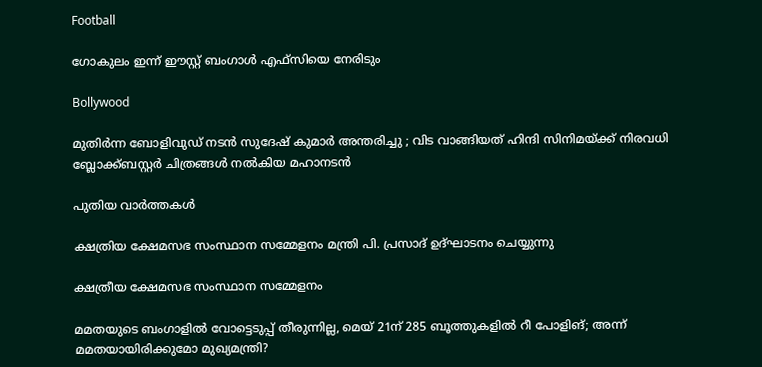Football

ഗോകുലം ഇന്ന് ഈസ്റ്റ് ബംഗാള്‍ എഫ്സിയെ നേരിടും

Bollywood

മുതിർന്ന ബോളിവുഡ് നടൻ സുദേഷ് കുമാർ അന്തരിച്ചു ; വിട വാങ്ങിയത് ഹിന്ദി സിനിമയ്‌ക്ക് നിരവധി ബ്ലോക്ക്ബസ്റ്റർ ചിത്രങ്ങൾ നൽകിയ മഹാനടൻ

പുതിയ വാര്‍ത്തകള്‍

ക്ഷത്രിയ ക്ഷേമസഭ സംസ്ഥാന സമ്മേളനം മന്ത്രി പി. പ്രസാദ് ഉദ്ഘാടനം ചെയ്യുന്നു

ക്ഷത്രീയ ക്ഷേമസഭ സംസ്ഥാന സമ്മേളനം

മമതയുടെ ബംഗാളിൽ വോട്ടെടുപ്പ് തീരുന്നില്ല, മെയ് 21ന് 285 ബൂത്തുകളിൽ റീ പോളിങ്; അന്ന് മമതയായിരിക്കുമോ മുഖ്യമന്ത്രി?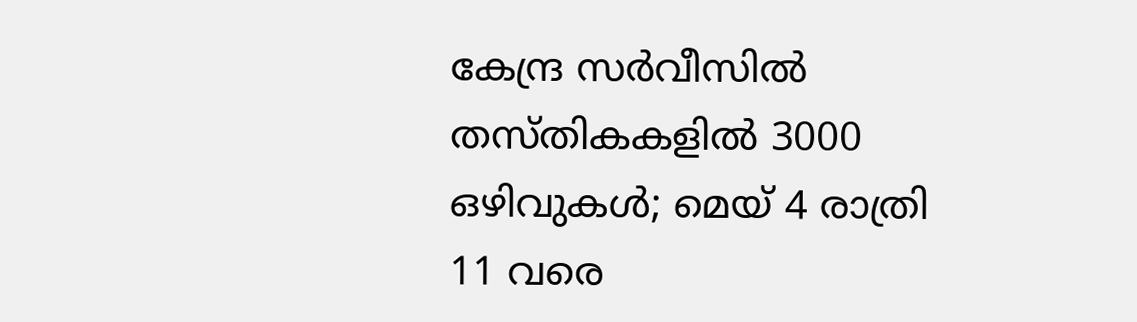കേന്ദ്ര സര്‍വീസില്‍ തസ്തികകളില്‍ 3000 ഒഴിവുകള്‍; മെയ് 4 രാത്രി 11 വരെ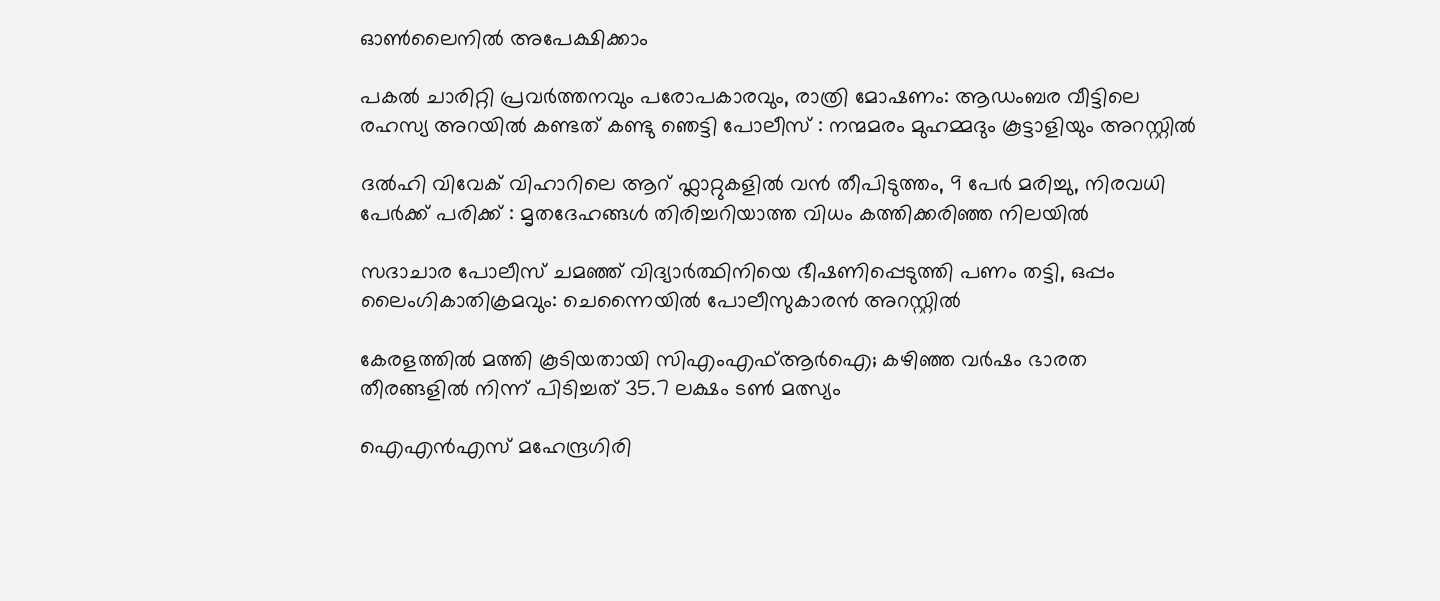ഓണ്‍ലൈനില്‍ അപേക്ഷിക്കാം

പകൽ ചാരിറ്റി പ്രവർത്തനവും പരോപകാരവും, രാത്രി മോഷണം: ആഡംബര വീട്ടിലെ രഹസ്യ അറയിൽ കണ്ടത് കണ്ടു ഞെട്ടി പോലീസ് : നന്മമരം മുഹമ്മദും കൂട്ടാളിയും അറസ്റ്റിൽ

ദൽഹി വിവേക് വിഹാറിലെ ആറ് ഫ്ലാറ്റുകളിൽ വൻ തീപിടുത്തം, 9 പേർ മരിച്ചു, നിരവധി പേർക്ക് പരിക്ക് : മൃതദേഹങ്ങൾ തിരിച്ചറിയാത്ത വിധം കത്തിക്കരിഞ്ഞ നിലയിൽ

സദാചാര പോലീസ് ചമഞ്ഞ് വിദ്യാർത്ഥിനിയെ ഭീഷണിപ്പെടുത്തി പണം തട്ടി, ഒപ്പം ലൈംഗികാതിക്രമവും: ചെന്നൈയിൽ പോലീസുകാരൻ അറസ്റ്റിൽ

കേരളത്തില്‍ മത്തി കൂടിയതായി സിഎംഎഫ്ആര്‍ഐ; കഴിഞ്ഞ വര്‍ഷം ഭാരത തീരങ്ങളില്‍ നിന്ന് പിടിച്ചത് 35.7 ലക്ഷം ടണ്‍ മത്സ്യം

ഐഎന്‍എസ് മഹേന്ദ്രഗിരി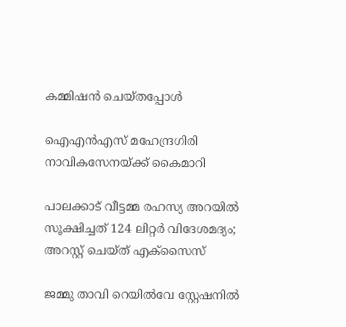കമ്മിഷന്‍ ചെയ്തപ്പോള്‍

ഐഎന്‍എസ് മഹേന്ദ്രഗിരി നാവികസേനയ്‌ക്ക് കൈമാറി

പാലക്കാട് വീട്ടമ്മ രഹസ്യ അറയിൽ സൂക്ഷിച്ചത് 124 ലിറ്റർ വിദേശമദ്യം; അറസ്റ്റ് ചെയ്ത് എക്സൈസ്

ജമ്മു താവി റെയില്‍വേ സ്റ്റേഷനില്‍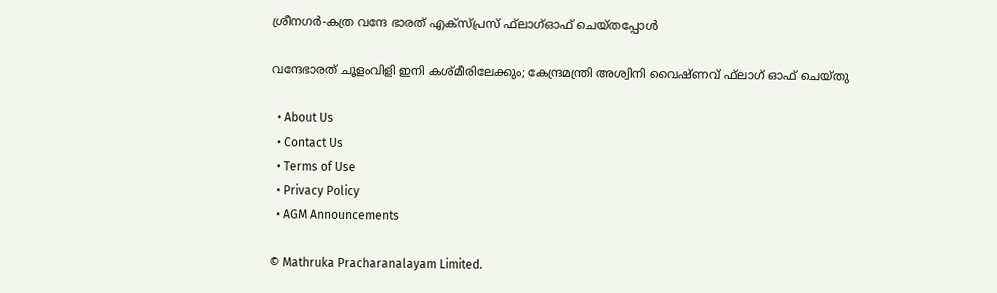ശ്രീനഗര്‍-കത്ര വന്ദേ ഭാരത് എക്‌സ്പ്രസ് ഫ്‌ലാഗ്ഓഫ് ചെയ്തപ്പോള്‍

വന്ദേഭാരത് ചൂളംവിളി ഇനി കശ്മീരിലേക്കും; കേന്ദ്രമന്ത്രി അശ്വിനി വൈഷ്ണവ് ഫ്‌ലാഗ് ഓഫ് ചെയ്തു

  • About Us
  • Contact Us
  • Terms of Use
  • Privacy Policy
  • AGM Announcements

© Mathruka Pracharanalayam Limited.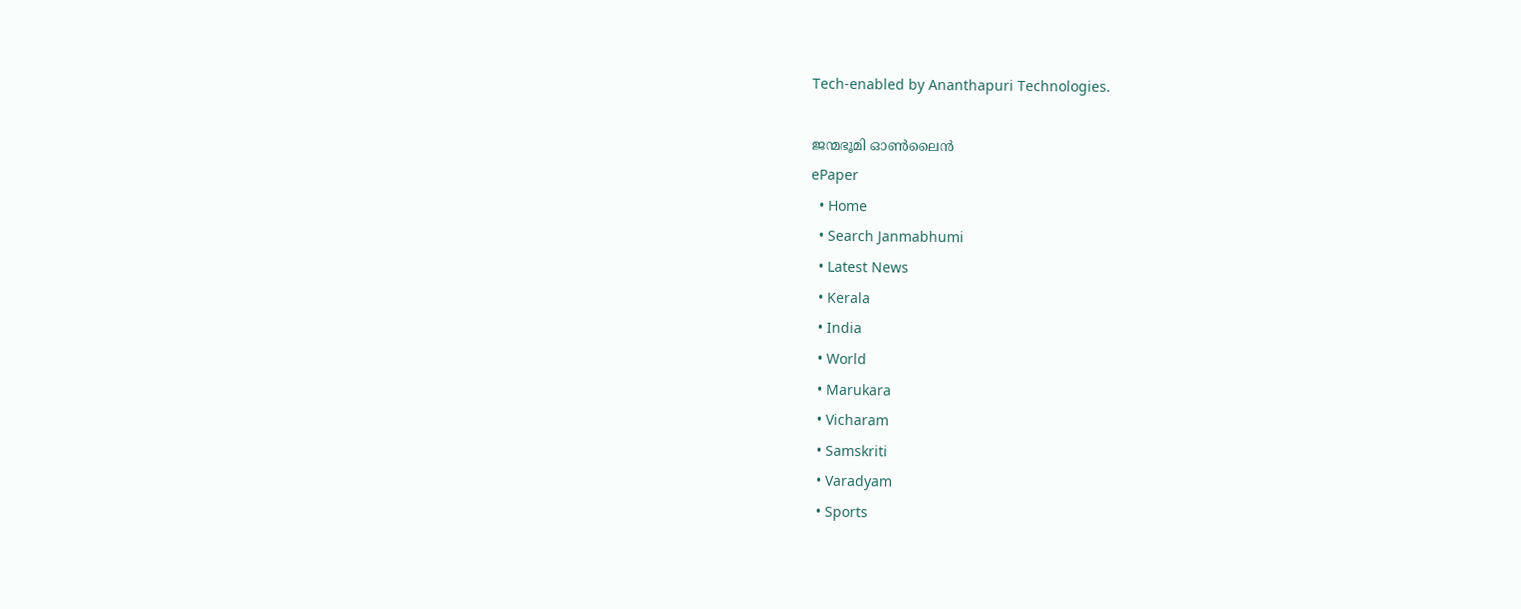Tech-enabled by Ananthapuri Technologies.

ജന്മഭൂമി ഓണ്‍ലൈന്‍
ePaper
  • Home
  • Search Janmabhumi
  • Latest News
  • Kerala
  • India
  • World
  • Marukara
  • Vicharam
  • Samskriti
  • Varadyam
  • Sports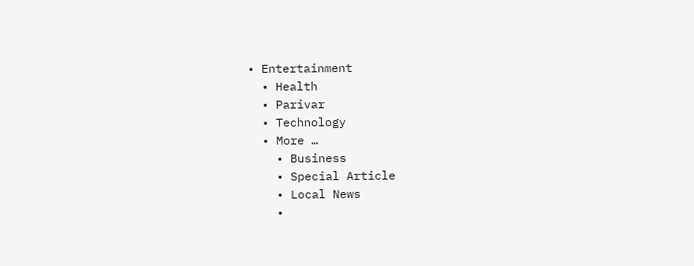• Entertainment
  • Health
  • Parivar
  • Technology
  • More …
    • Business
    • Special Article
    • Local News
    •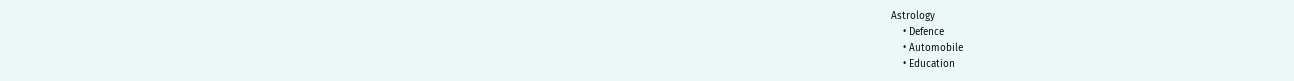Astrology
    • Defence
    • Automobile
    • Education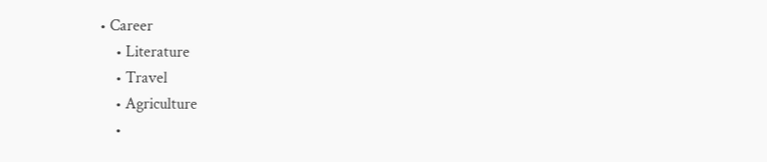• Career
    • Literature
    • Travel
    • Agriculture
    •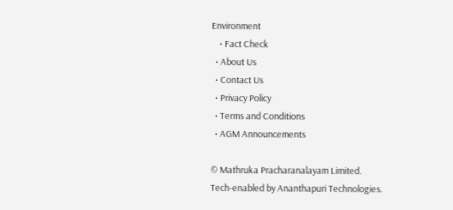Environment
    • Fact Check
  • About Us
  • Contact Us
  • Privacy Policy
  • Terms and Conditions
  • AGM Announcements

© Mathruka Pracharanalayam Limited.
Tech-enabled by Ananthapuri Technologies.